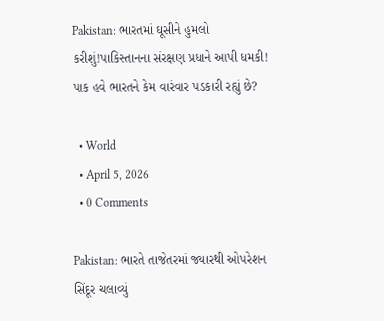Pakistan: ભારતમાં ઘૂસીને હુમલો કરીશું!પાકિસ્તાનના સંરક્ષણ પ્રધાને આપી ધમકી! પાક હવે ભારતને કેમ વારંવાર પડકારી રહ્યું છે?

  • World
  • April 5, 2026
  • 0 Comments

Pakistan: ભારતે તાજેતરમાં જ્યારથી ઓપરેશન સિંદૂર ચલાવ્યું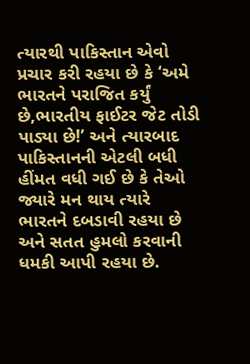ત્યારથી પાકિસ્તાન એવો પ્રચાર કરી રહયા છે કે ‘અમે ભારતને પરાજિત કર્યું છે,ભારતીય ફાઈટર જેટ તોડી પાડ્યા છે!’ અને ત્યારબાદ પાકિસ્તાનની એટલી બધી હીંમત વધી ગઈ છે કે તેઓ જ્યારે મન થાય ત્યારે ભારતને દબડાવી રહયા છે અને સતત હુમલો કરવાની ધમકી આપી રહયા છે.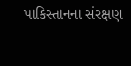પાકિસ્તાનના સંરક્ષણ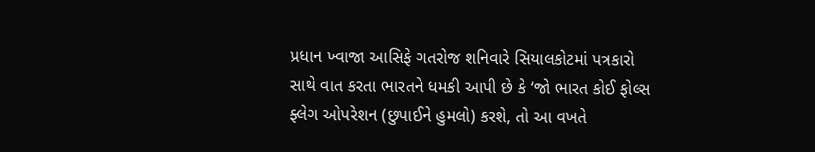પ્રધાન ખ્વાજા આસિફે ગતરોજ શનિવારે સિયાલકોટમાં પત્રકારો સાથે વાત કરતા ભારતને ધમકી આપી છે કે ‘જો ભારત કોઈ ફોલ્સ ફ્લેગ ઓપરેશન (છુપાઈને હુમલો) કરશે, તો આ વખતે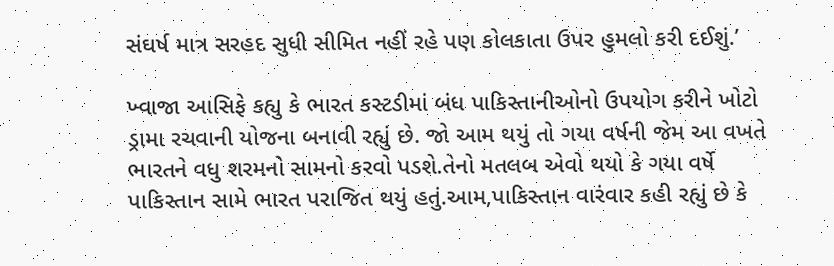સંઘર્ષ માત્ર સરહદ સુધી સીમિત નહીં રહે પણ કોલકાતા ઉપર હુમલો કરી દઈશું.’

ખ્વાજા આસિફે કહ્યુ કે ભારત કસ્ટડીમાં બંધ પાકિસ્તાનીઓનો ઉપયોગ કરીને ખોટો ડ્રામા રચવાની યોજના બનાવી રહ્યું છે. જો આમ થયું તો ગયા વર્ષની જેમ આ વખતે ભારતને વધુ શરમનો સામનો કરવો પડશે.તેનો મતલબ એવો થયો કે ગયા વર્ષે પાકિસ્તાન સામે ભારત પરાજિત થયું હતું.આમ,પાકિસ્તાન વારંવાર કહી રહ્યું છે કે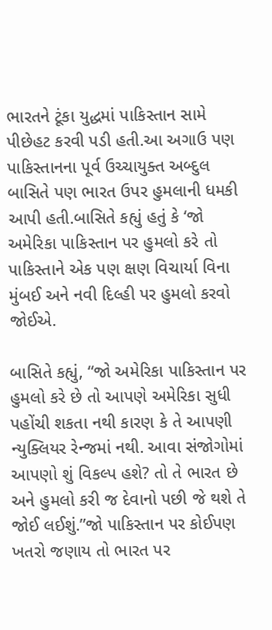ભારતને ટૂંકા યુદ્ધમાં પાકિસ્તાન સામે પીછેહટ કરવી પડી હતી.આ અગાઉ પણ પાકિસ્તાનના પૂર્વ ઉચ્ચાયુક્ત અબ્દુલ બાસિતે પણ ભારત ઉપર હુમલાની ધમકી આપી હતી.બાસિતે કહ્યું હતું કે ‘જો અમેરિકા પાકિસ્તાન પર હુમલો કરે તો પાકિસ્તાને એક પણ ક્ષણ વિચાર્યા વિના મુંબઈ અને નવી દિલ્હી પર હુમલો કરવો જોઈએ.

બાસિતે કહ્યું, “જો અમેરિકા પાકિસ્તાન પર હુમલો કરે છે તો આપણે અમેરિકા સુધી પહોંચી શકતા નથી કારણ કે તે આપણી ન્યુક્લિયર રેન્જમાં નથી. આવા સંજોગોમાં આપણો શું વિકલ્પ હશે? તો તે ભારત છે અને હુમલો કરી જ દેવાનો પછી જે થશે તે જોઈ લઈશું.”જો પાકિસ્તાન પર કોઈપણ ખતરો જણાય તો ભારત પર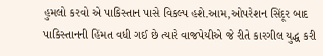હુમલો કરવો એ પાકિસ્તાન પાસે વિકલ્પ હશે.આમ,ઓપરેશન સિંદૂર બાદ પાકિસ્તાનની હિંમત વધી ગઈ છે ત્યારે વાજપેયીએ જે રીતે કારગીલ યુદ્ધ કરી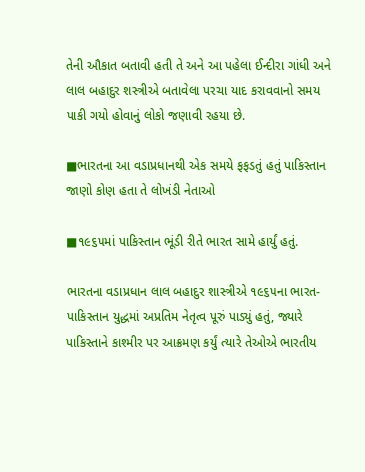તેની ઔકાત બતાવી હતી તે અને આ પહેલા ઈન્દીરા ગાંધી અને લાલ બહાદુર શસ્ત્રીએ બતાવેલા પરચા યાદ કરાવવાનો સમય પાકી ગયો હોવાનું લોકો જણાવી રહયા છે.

■ભારતના આ વડાપ્રધાનથી એક સમયે ફફડતું હતું પાકિસ્તાન જાણો કોણ હતા તે લોખંડી નેતાઓ

■૧૯૬૫માં પાકિસ્તાન ભૂંડી રીતે ભારત સામે હાર્યું હતું.

ભારતના વડાપ્રધાન લાલ બહાદુર શાસ્ત્રીએ ૧૯૬૫ના ભારત-પાકિસ્તાન યુદ્ધમાં અપ્રતિમ નેતૃત્વ પૂરું પાડ્યું હતું, જ્યારે પાકિસ્તાને કાશ્મીર પર આક્રમણ કર્યું ત્યારે તેઓએ ભારતીય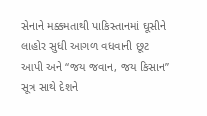સેનાને મક્કમતાથી પાકિસ્તાનમાં ઘૂસીને લાહોર સુધી આગળ વધવાની છૂટ આપી અને “જય જવાન, જય કિસાન” સૂત્ર સાથે દેશને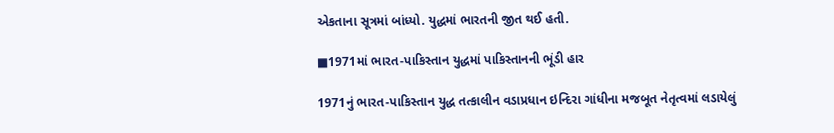એકતાના સૂત્રમાં બાંધ્યો. યુદ્ધમાં ભારતની જીત થઈ હતી.

■1971માં ભારત-પાકિસ્તાન યુદ્ધમાં પાકિસ્તાનની ભૂંડી હાર

1971નું ભારત-પાકિસ્તાન યુદ્ધ તત્કાલીન વડાપ્રધાન ઇન્દિરા ગાંધીના મજબૂત નેતૃત્વમાં લડાયેલું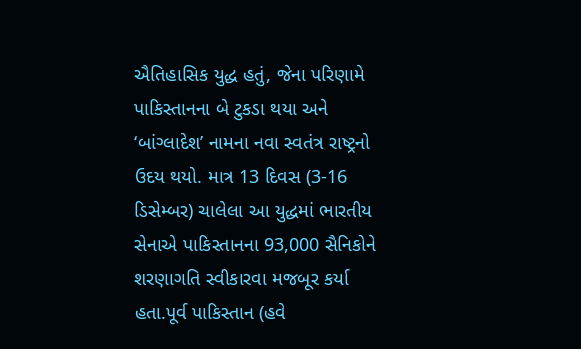ઐતિહાસિક યુદ્ધ હતું, જેના પરિણામે પાકિસ્તાનના બે ટુકડા થયા અને ‘બાંગ્લાદેશ’ નામના નવા સ્વતંત્ર રાષ્ટ્રનો ઉદય થયો. માત્ર 13 દિવસ (3-16 ડિસેમ્બર) ચાલેલા આ યુદ્ધમાં ભારતીય સેનાએ પાકિસ્તાનના 93,000 સૈનિકોને શરણાગતિ સ્વીકારવા મજબૂર કર્યા હતા.પૂર્વ પાકિસ્તાન (હવે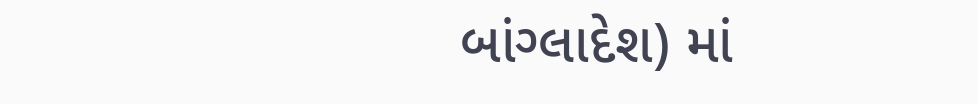બાંગ્લાદેશ) માં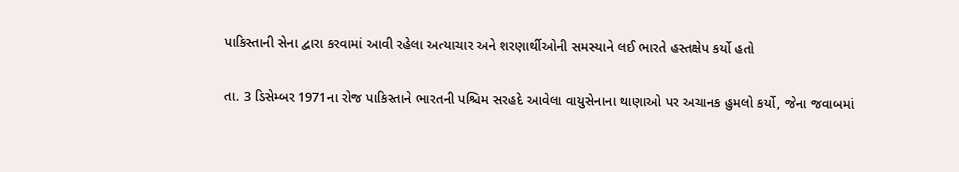પાકિસ્તાની સેના દ્વારા કરવામાં આવી રહેલા અત્યાચાર અને શરણાર્થીઓની સમસ્યાને લઈ ભારતે હસ્તક્ષેપ કર્યો હતો

તા. 3 ડિસેમ્બર 1971ના રોજ પાકિસ્તાને ભારતની પશ્ચિમ સરહદે આવેલા વાયુસેનાના થાણાઓ પર અચાનક હુમલો કર્યો, જેના જવાબમાં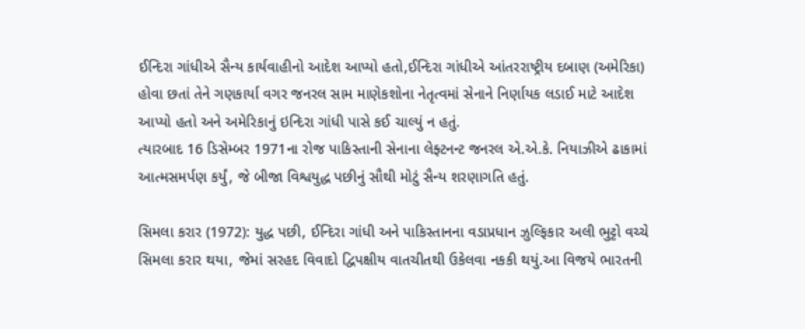ઈન્દિરા ગાંધીએ સૈન્ય કાર્યવાહીનો આદેશ આપ્યો હતો,ઈન્દિરા ગાંધીએ આંતરરાષ્ટ્રીય દબાણ (અમેરિકા) હોવા છતાં તેને ગણકાર્યા વગર જનરલ સામ માણેકશોના નેતૃત્વમાં સેનાને નિર્ણાયક લડાઈ માટે આદેશ આપ્યો હતો અને અમેરિકાનું ઇન્દિરા ગાંધી પાસે કઈ ચાલ્યું ન હતું.
ત્યારબાદ 16 ડિસેમ્બર 1971ના રોજ પાકિસ્તાની સેનાના લેફ્ટનન્ટ જનરલ એ.એ.કે. નિયાઝીએ ઢાકામાં આત્મસમર્પણ કર્યું, જે બીજા વિશ્વયુદ્ધ પછીનું સૌથી મોટું સૈન્ય શરણાગતિ હતું.

સિમલા કરાર (1972): યુદ્ધ પછી, ઈન્દિરા ગાંધી અને પાકિસ્તાનના વડાપ્રધાન ઝુલ્ફિકાર અલી ભુટ્ટો વચ્ચે સિમલા કરાર થયા, જેમાં સરહદ વિવાદો દ્વિપક્ષીય વાતચીતથી ઉકેલવા નકકી થયું.આ વિજયે ભારતની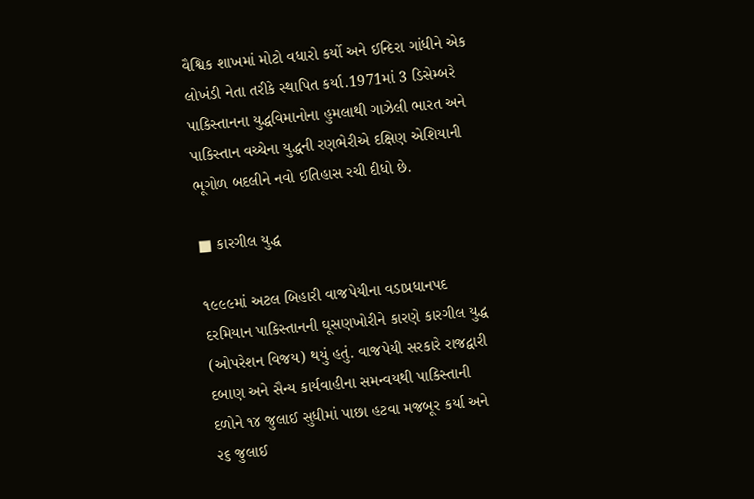વૈશ્વિક શાખમાં મોટો વધારો કર્યો અને ઈન્દિરા ગાંધીને એક લોખંડી નેતા તરીકે સ્થાપિત કર્યા.1971માં 3 ડિસેમ્બરે પાકિસ્તાનના યુદ્ધવિમાનોના હુમલાથી ગાઝેલી ભારત અને પાકિસ્તાન વચ્ચેના યુદ્ધની રણભેરીએ દક્ષિણ એશિયાની ભૂગોળ બદલીને નવો ઈતિહાસ રચી દીધો છે.

■ કારગીલ યુદ્ધ

૧૯૯૯માં અટલ બિહારી વાજપેયીના વડાપ્રધાનપદ દરમિયાન પાકિસ્તાનની ઘૂસણખોરીને કારણે કારગીલ યુદ્ધ (ઓપરેશન વિજય) થયું હતું. વાજપેયી સરકારે રાજદ્વારી દબાણ અને સૈન્ય કાર્યવાહીના સમન્વયથી પાકિસ્તાની દળોને ૧૪ જુલાઈ સુધીમાં પાછા હટવા મજબૂર કર્યા અને ૨૬ જુલાઈ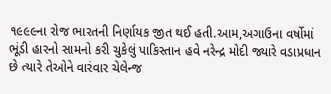૧૯૯૯ના રોજ ભારતની નિર્ણાયક જીત થઈ હતી.આમ,અગાઉના વર્ષોમાં ભૂંડી હારનો સામનો કરી ચુકેલું પાકિસ્તાન હવે નરેન્દ્ર મોદી જ્યારે વડાપ્રધાન છે ત્યારે તેઓને વારંવાર ચેલેન્જ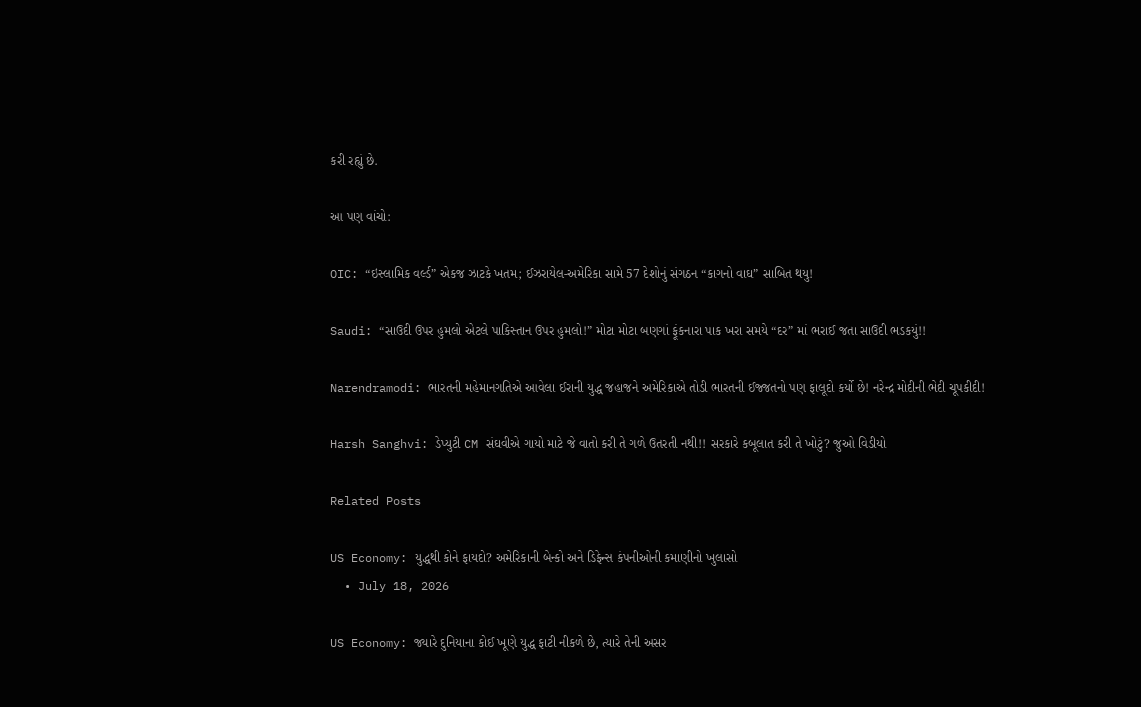કરી રહ્યું છે.

આ પણ વાંચો:

OIC: “ઇસ્લામિક વર્લ્ડ” એકજ ઝાટકે ખતમ; ઈઝરાયેલ-અમેરિકા સામે 57 દેશોનું સંગઠન “કાગનો વાઘ” સાબિત થયુ!

Saudi: “સાઉદી ઉપર હુમલો એટલે પાકિસ્તાન ઉપર હુમલો!” મોટા મોટા બણગાં ફૂંકનારા પાક ખરા સમયે “દર” માં ભરાઈ જતા સાઉદી ભડકયું!!

Narendramodi: ભારતની મહેમાનગતિએ આવેલા ઈરાની યુદ્ધ જહાજને અમેરિકાએ તોડી ભારતની ઈજ્જતનો પણ ફાલૂદો કર્યો છે! નરેન્દ્ર મોદીની ભેદી ચૂપકીદી!

Harsh Sanghvi: ડેપ્યુટી CM સંઘવીએ ગાયો માટે જે વાતો કરી તે ગળે ઉતરતી નથી!! સરકારે કબૂલાત કરી તે ખોટું? જુઓ વિડીયો

Related Posts

US Economy: યુદ્ધથી કોને ફાયદો? અમેરિકાની બેન્કો અને ડિફેન્સ કંપનીઓની કમાણીનો ખુલાસો
  • July 18, 2026

US Economy: જ્યારે દુનિયાના કોઈ ખૂણે યુદ્ધ ફાટી નીકળે છે, ત્યારે તેની અસર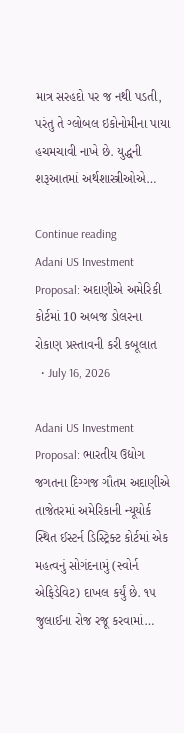માત્ર સરહદો પર જ નથી પડતી, પરંતુ તે ગ્લોબલ ઇકોનોમીના પાયા હચમચાવી નાખે છે. યુદ્ધની શરૂઆતમાં અર્થશાસ્ત્રીઓએ…

Continue reading
Adani US Investment Proposal: અદાણીએ અમેરિકી કોર્ટમાં 10 અબજ ડોલરના રોકાણ પ્રસ્તાવની કરી કબૂલાત
  • July 16, 2026

Adani US Investment Proposal: ભારતીય ઉદ્યોગ જગતના દિગ્ગજ ગૌતમ અદાણીએ તાજેતરમાં અમેરિકાની ન્યૂયોર્ક સ્થિત ઈસ્ટર્ન ડિસ્ટ્રિક્ટ કોર્ટમાં એક મહત્વનું સોગંદનામું (સ્વોર્ન એફિડેવિટ) દાખલ કર્યું છે. ૧૫ જુલાઈના રોજ રજૂ કરવામાં…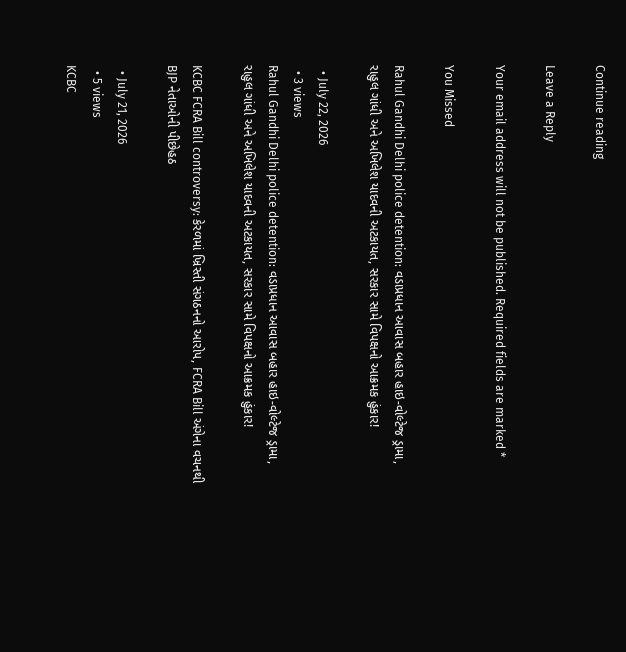Continue reading

Leave a Reply

Your email address will not be published. Required fields are marked *

You Missed

Rahul Gandhi Delhi police detention: વડાપ્રધાન આવાસ બહાર હાઇ-વોલ્ટેજ ડ્રામા, રાહુલ ગાંધી અને અખિલેશ યાદવની અટકાયત, સરકાર સામે વિપક્ષનો આક્રમક હુંકાર!

  • July 22, 2026
  • 3 views
Rahul Gandhi Delhi police detention: વડાપ્રધાન આવાસ બહાર હાઇ-વોલ્ટેજ ડ્રામા, રાહુલ ગાંધી અને અખિલેશ યાદવની અટકાયત, સરકાર સામે વિપક્ષનો આક્રમક હુંકાર!

KCBC FCRA Bill controversy: કેરળમાં ખ્રિસ્તી સંગઠનનો આરોપ, FCRA Bill અંગેના વચનથી BJP નેતાઓની પીછેહઠ

  • July 21, 2026
  • 5 views
KCBC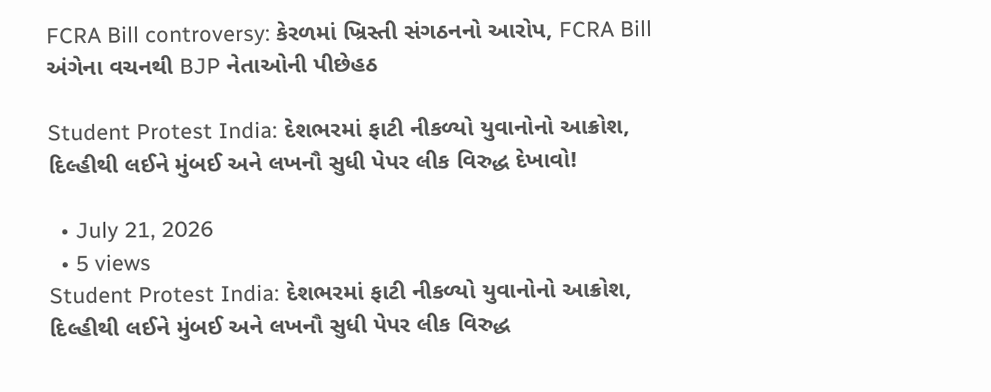FCRA Bill controversy: કેરળમાં ખ્રિસ્તી સંગઠનનો આરોપ, FCRA Bill અંગેના વચનથી BJP નેતાઓની પીછેહઠ

Student Protest India: દેશભરમાં ફાટી નીકળ્યો યુવાનોનો આક્રોશ, દિલ્હીથી લઈને મુંબઈ અને લખનૌ સુધી પેપર લીક વિરુદ્ધ દેખાવો!

  • July 21, 2026
  • 5 views
Student Protest India: દેશભરમાં ફાટી નીકળ્યો યુવાનોનો આક્રોશ, દિલ્હીથી લઈને મુંબઈ અને લખનૌ સુધી પેપર લીક વિરુદ્ધ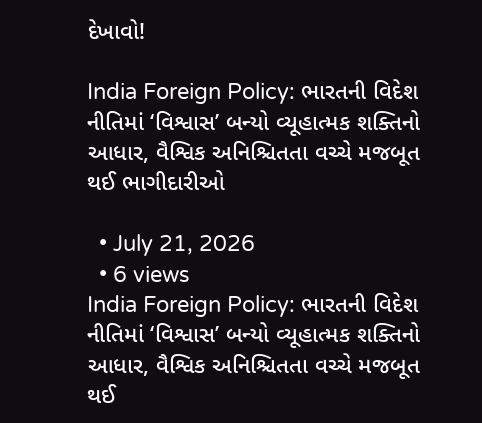દેખાવો!

India Foreign Policy: ભારતની વિદેશ નીતિમાં ‘વિશ્વાસ’ બન્યો વ્યૂહાત્મક શક્તિનો આધાર, વૈશ્વિક અનિશ્ચિતતા વચ્ચે મજબૂત થઈ ભાગીદારીઓ

  • July 21, 2026
  • 6 views
India Foreign Policy: ભારતની વિદેશ નીતિમાં ‘વિશ્વાસ’ બન્યો વ્યૂહાત્મક શક્તિનો આધાર, વૈશ્વિક અનિશ્ચિતતા વચ્ચે મજબૂત થઈ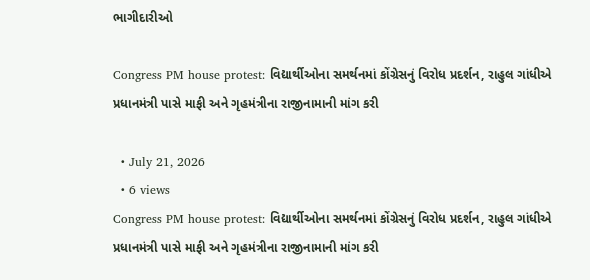ભાગીદારીઓ

Congress PM house protest: વિદ્યાર્થીઓના સમર્થનમાં કોંગ્રેસનું વિરોધ પ્રદર્શન, રાહુલ ગાંધીએ પ્રધાનમંત્રી પાસે માફી અને ગૃહમંત્રીના રાજીનામાની માંગ કરી

  • July 21, 2026
  • 6 views
Congress PM house protest: વિદ્યાર્થીઓના સમર્થનમાં કોંગ્રેસનું વિરોધ પ્રદર્શન, રાહુલ ગાંધીએ પ્રધાનમંત્રી પાસે માફી અને ગૃહમંત્રીના રાજીનામાની માંગ કરી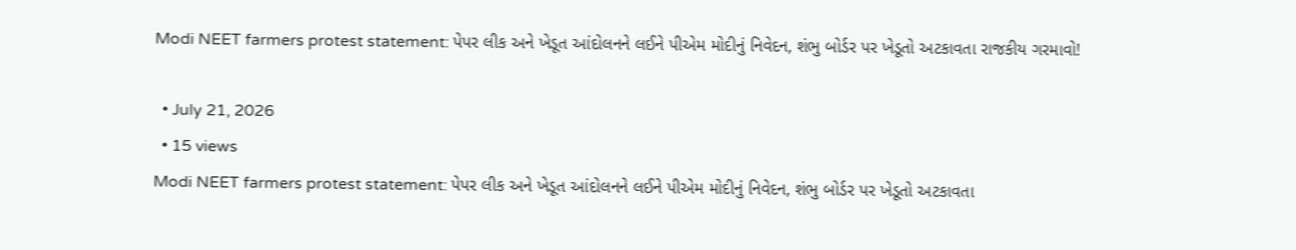Modi NEET farmers protest statement: પેપર લીક અને ખેડૂત આંદોલનને લઈને પીએમ મોદીનું નિવેદન, શંભુ બોર્ડર પર ખેડૂતો અટકાવતા રાજકીય ગરમાવો!

  • July 21, 2026
  • 15 views
Modi NEET farmers protest statement: પેપર લીક અને ખેડૂત આંદોલનને લઈને પીએમ મોદીનું નિવેદન, શંભુ બોર્ડર પર ખેડૂતો અટકાવતા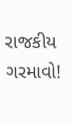રાજકીય ગરમાવો!